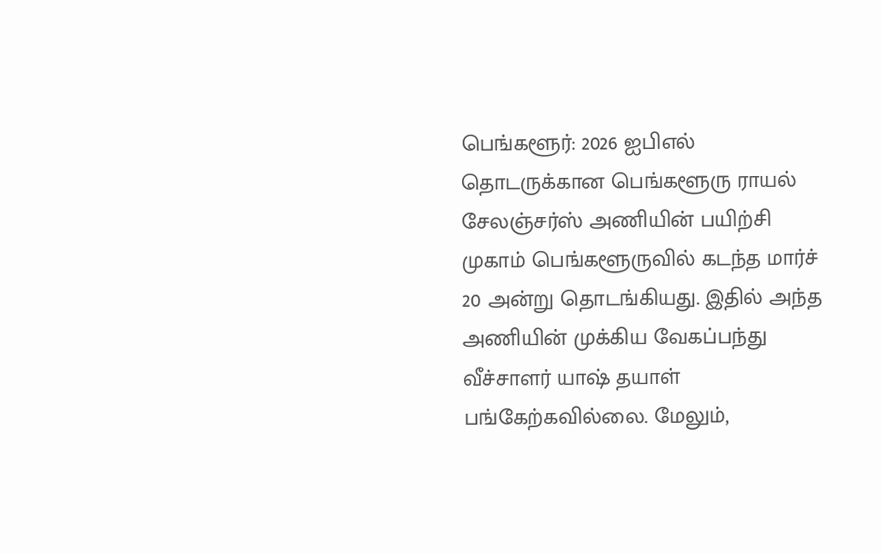பெங்களூர்: 2026 ஐபிஎல் தொடருக்கான பெங்களூரு ராயல் சேலஞ்சர்ஸ் அணியின் பயிற்சி முகாம் பெங்களூருவில் கடந்த மார்ச் 20 அன்று தொடங்கியது. இதில் அந்த அணியின் முக்கிய வேகப்பந்து வீச்சாளர் யாஷ் தயாள் பங்கேற்கவில்லை. மேலும்,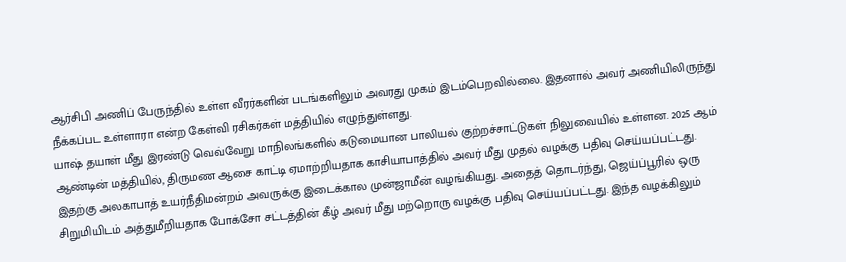ஆர்சிபி அணிப் பேருந்தில் உள்ள வீரர்களின் படங்களிலும் அவரது முகம் இடம்பெறவில்லை. இதனால் அவர் அணியிலிருந்து நீக்கப்பட உள்ளாரா என்ற கேள்வி ரசிகர்கள் மத்தியில் எழுந்துள்ளது.
யாஷ் தயாள் மீது இரண்டு வெவ்வேறு மாநிலங்களில் கடுமையான பாலியல் குற்றச்சாட்டுகள் நிலுவையில் உள்ளன. 2025 ஆம் ஆண்டின் மத்தியில், திருமண ஆசை காட்டி ஏமாற்றியதாக காசியாபாத்தில் அவர் மீது முதல் வழக்கு பதிவு செய்யப்பட்டது. இதற்கு அலகாபாத் உயர்நீதிமன்றம் அவருக்கு இடைக்கால முன்ஜாமீன் வழங்கியது. அதைத் தொடர்ந்து, ஜெய்ப்பூரில் ஒரு சிறுமியிடம் அத்துமீறியதாக போக்சோ சட்டத்தின் கீழ் அவர் மீது மற்றொரு வழக்கு பதிவு செய்யப்பட்டது. இந்த வழக்கிலும்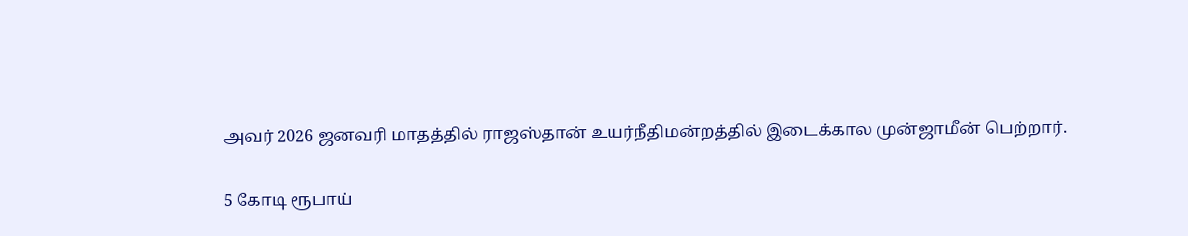அவர் 2026 ஜனவரி மாதத்தில் ராஜஸ்தான் உயர்நீதிமன்றத்தில் இடைக்கால முன்ஜாமீன் பெற்றார்.

5 கோடி ரூபாய்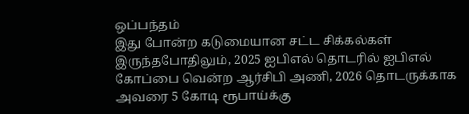ஒப்பந்தம்
இது போன்ற கடுமையான சட்ட சிக்கல்கள் இருந்தபோதிலும், 2025 ஐபிஎல் தொடரில் ஐபிஎல் கோப்பை வென்ற ஆர்சிபி அணி, 2026 தொடருக்காக அவரை 5 கோடி ரூபாய்க்கு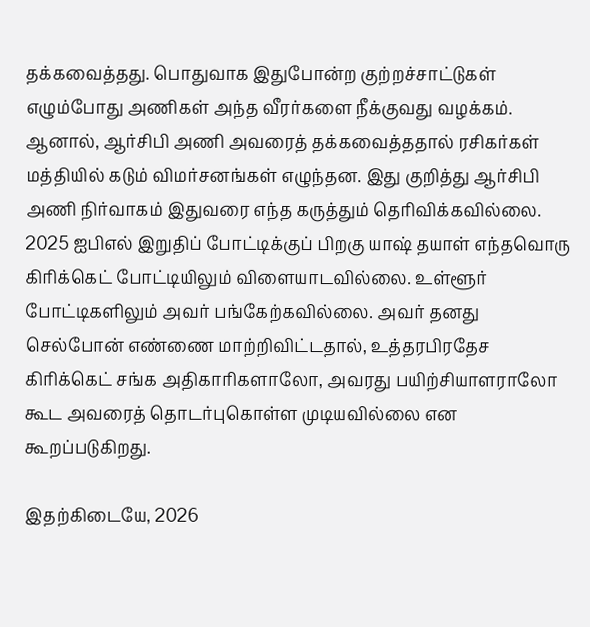தக்கவைத்தது. பொதுவாக இதுபோன்ற குற்றச்சாட்டுகள் எழும்போது அணிகள் அந்த வீரர்களை நீக்குவது வழக்கம். ஆனால், ஆர்சிபி அணி அவரைத் தக்கவைத்ததால் ரசிகர்கள் மத்தியில் கடும் விமர்சனங்கள் எழுந்தன. இது குறித்து ஆர்சிபி அணி நிர்வாகம் இதுவரை எந்த கருத்தும் தெரிவிக்கவில்லை.
2025 ஐபிஎல் இறுதிப் போட்டிக்குப் பிறகு யாஷ் தயாள் எந்தவொரு கிரிக்கெட் போட்டியிலும் விளையாடவில்லை. உள்ளூர் போட்டிகளிலும் அவர் பங்கேற்கவில்லை. அவர் தனது செல்போன் எண்ணை மாற்றிவிட்டதால், உத்தரபிரதேச கிரிக்கெட் சங்க அதிகாரிகளாலோ, அவரது பயிற்சியாளராலோ கூட அவரைத் தொடர்புகொள்ள முடியவில்லை என கூறப்படுகிறது.

இதற்கிடையே, 2026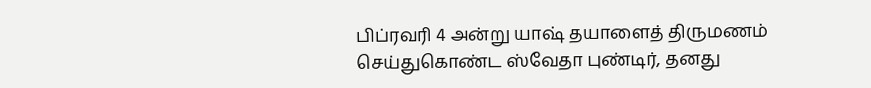பிப்ரவரி 4 அன்று யாஷ் தயாளைத் திருமணம் செய்துகொண்ட ஸ்வேதா புண்டிர், தனது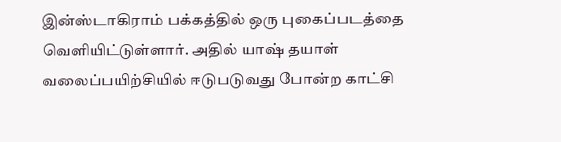இன்ஸ்டாகிராம் பக்கத்தில் ஒரு புகைப்படத்தை வெளியிட்டுள்ளார். அதில் யாஷ் தயாள் வலைப்பயிற்சியில் ஈடுபடுவது போன்ற காட்சி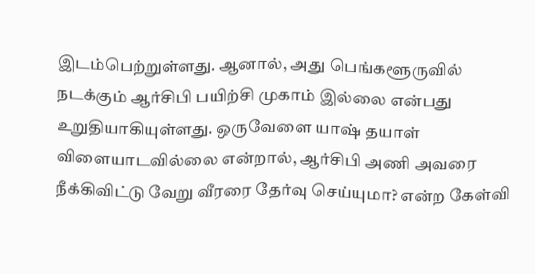இடம்பெற்றுள்ளது. ஆனால், அது பெங்களூருவில் நடக்கும் ஆர்சிபி பயிற்சி முகாம் இல்லை என்பது உறுதியாகியுள்ளது. ஒருவேளை யாஷ் தயாள் விளையாடவில்லை என்றால், ஆர்சிபி அணி அவரை நீக்கிவிட்டு வேறு வீரரை தேர்வு செய்யுமா? என்ற கேள்வி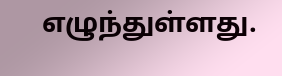எழுந்துள்ளது.